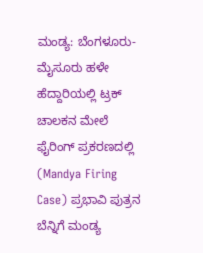ಮಂಡ್ಯ: ಬೆಂಗಳೂರು-ಮೈಸೂರು ಹಳೇ ಹೆದ್ದಾರಿಯಲ್ಲಿ ಟ್ರಕ್ ಚಾಲಕನ ಮೇಲೆ ಫೈರಿಂಗ್ ಪ್ರಕರಣದಲ್ಲಿ (Mandya Firing Case) ಪ್ರಭಾವಿ ಪುತ್ರನ ಬೆನ್ನಿಗೆ ಮಂಡ್ಯ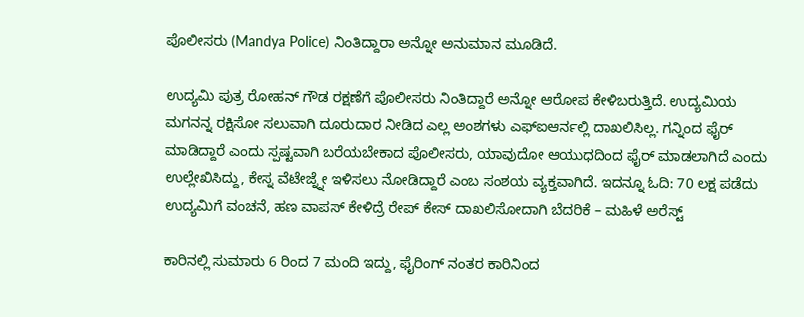ಪೊಲೀಸರು (Mandya Police) ನಿಂತಿದ್ದಾರಾ ಅನ್ನೋ ಅನುಮಾನ ಮೂಡಿದೆ.

ಉದ್ಯಮಿ ಪುತ್ರ ರೋಹನ್ ಗೌಡ ರಕ್ಷಣೆಗೆ ಪೊಲೀಸರು ನಿಂತಿದ್ದಾರೆ ಅನ್ನೋ ಆರೋಪ ಕೇಳಿಬರುತ್ತಿದೆ. ಉದ್ಯಮಿಯ ಮಗನನ್ನ ರಕ್ಷಿಸೋ ಸಲುವಾಗಿ ದೂರುದಾರ ನೀಡಿದ ಎಲ್ಲ ಅಂಶಗಳು ಎಫ್ಐಆರ್ನಲ್ಲಿ ದಾಖಲಿಸಿಲ್ಲ. ಗನ್ನಿಂದ ಫೈರ್ ಮಾಡಿದ್ದಾರೆ ಎಂದು ಸ್ಪಷ್ಟವಾಗಿ ಬರೆಯಬೇಕಾದ ಪೊಲೀಸರು, ಯಾವುದೋ ಆಯುಧದಿಂದ ಫೈರ್ ಮಾಡಲಾಗಿದೆ ಎಂದು ಉಲ್ಲೇಖಿಸಿದ್ದು, ಕೇಸ್ನ ವೆಟೇಜ್ನ್ನೇ ಇಳಿಸಲು ನೋಡಿದ್ದಾರೆ ಎಂಬ ಸಂಶಯ ವ್ಯಕ್ತವಾಗಿದೆ. ಇದನ್ನೂ ಓದಿ: 70 ಲಕ್ಷ ಪಡೆದು ಉದ್ಯಮಿಗೆ ವಂಚನೆ, ಹಣ ವಾಪಸ್ ಕೇಳಿದ್ರೆ ರೇಪ್ ಕೇಸ್ ದಾಖಲಿಸೋದಾಗಿ ಬೆದರಿಕೆ – ಮಹಿಳೆ ಅರೆಸ್ಟ್

ಕಾರಿನಲ್ಲಿ ಸುಮಾರು 6 ರಿಂದ 7 ಮಂದಿ ಇದ್ದು, ಫೈರಿಂಗ್ ನಂತರ ಕಾರಿನಿಂದ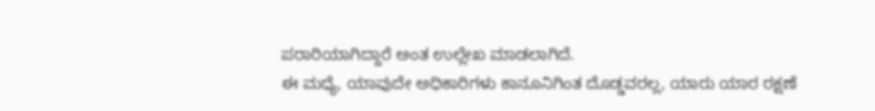ಪರಾರಿಯಾಗಿದ್ದಾರೆ ಅಂತ ಉಲ್ಲೇಖ ಮಾಡಲಾಗಿದೆ.
ಈ ಮಧ್ಯೆ, ಯಾವುದೇ ಅಧಿಕಾರಿಗಳು ಕಾನೂನಿಗಿಂತ ದೊಡ್ಡವರಲ್ಲ, ಯಾರು ಯಾರ ರಕ್ಷಣೆ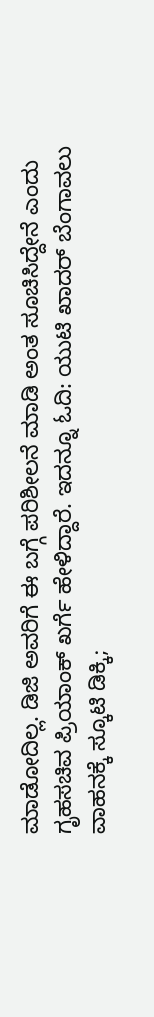ಮಾಡೋದಿಲ್ಲ. ಡಿಜಿ ಅವರಿಗೆ ಈ ಬಗ್ಗೆ ಪರಿಶೀಲನೆ ಮಾಡಿ ಅಂತ ಸೂಚಿಸಿದ್ದೇನೆ ಎಂದು ಗೃಹಸಚಿವ ಪ್ರಿಯಾಂಕ್ ಖರ್ಗೆ ಹೇಳಿದ್ದಾರೆ. ಇದನ್ನೂ ಓದಿ: ಯುಟಿ ಖಾದರ್ ಬೆಂಗಾವಲು ವಾಹನಕ್ಕೆ ಸ್ಕೂಟಿ ಡಿಕ್ಕಿ;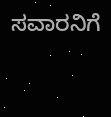ಸವಾರನಿಗೆ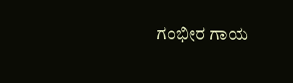ಗಂಭೀರ ಗಾಯ